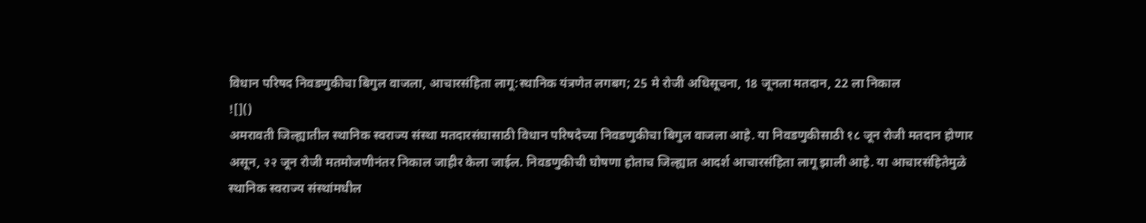विधान परिषद निवडणुकीचा बिगुल वाजला, आचारसंहिता लागू:स्थानिक यंत्रणेत लगबग; 25 मे रोजी अधिसूचना, 18 जूनला मतदान, 22 ला निकाल
![]()
अमरावती जिल्ह्यातील स्थानिक स्वराज्य संस्था मतदारसंघासाठी विधान परिषदेच्या निवडणुकीचा बिगुल वाजला आहे. या निवडणुकीसाठी १८ जून रोजी मतदान होणार असून, २२ जून रोजी मतमोजणीनंतर निकाल जाहीर केला जाईल. निवडणुकीची घोषणा होताच जिल्ह्यात आदर्श आचारसंहिता लागू झाली आहे. या आचारसंहितेमुळे स्थानिक स्वराज्य संस्थांमधील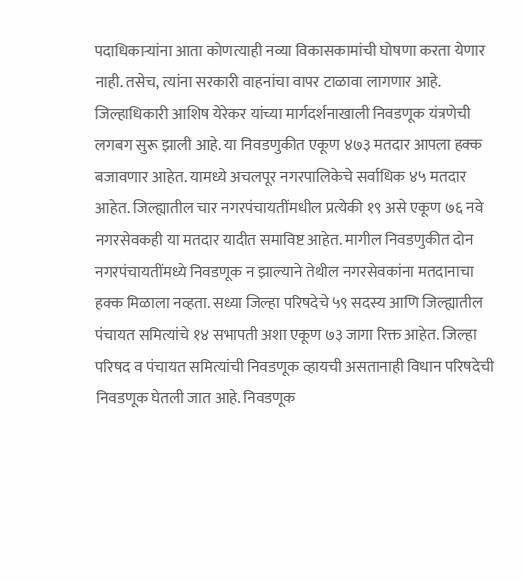पदाधिकाऱ्यांना आता कोणत्याही नव्या विकासकामांची घोषणा करता येणार नाही. तसेच, त्यांना सरकारी वाहनांचा वापर टाळावा लागणार आहे. जिल्हाधिकारी आशिष येरेकर यांच्या मार्गदर्शनाखाली निवडणूक यंत्रणेची लगबग सुरू झाली आहे. या निवडणुकीत एकूण ४७३ मतदार आपला हक्क बजावणार आहेत. यामध्ये अचलपूर नगरपालिकेचे सर्वाधिक ४५ मतदार आहेत. जिल्ह्यातील चार नगरपंचायतींमधील प्रत्येकी १९ असे एकूण ७६ नवे नगरसेवकही या मतदार यादीत समाविष्ट आहेत. मागील निवडणुकीत दोन नगरपंचायतींमध्ये निवडणूक न झाल्याने तेथील नगरसेवकांना मतदानाचा हक्क मिळाला नव्हता. सध्या जिल्हा परिषदेचे ५९ सदस्य आणि जिल्ह्यातील पंचायत समित्यांचे १४ सभापती अशा एकूण ७३ जागा रिक्त आहेत. जिल्हा परिषद व पंचायत समित्यांची निवडणूक व्हायची असतानाही विधान परिषदेची निवडणूक घेतली जात आहे. निवडणूक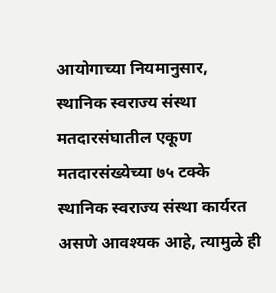आयोगाच्या नियमानुसार, स्थानिक स्वराज्य संस्था मतदारसंघातील एकूण मतदारसंख्येच्या ७५ टक्के स्थानिक स्वराज्य संस्था कार्यरत असणे आवश्यक आहे, त्यामुळे ही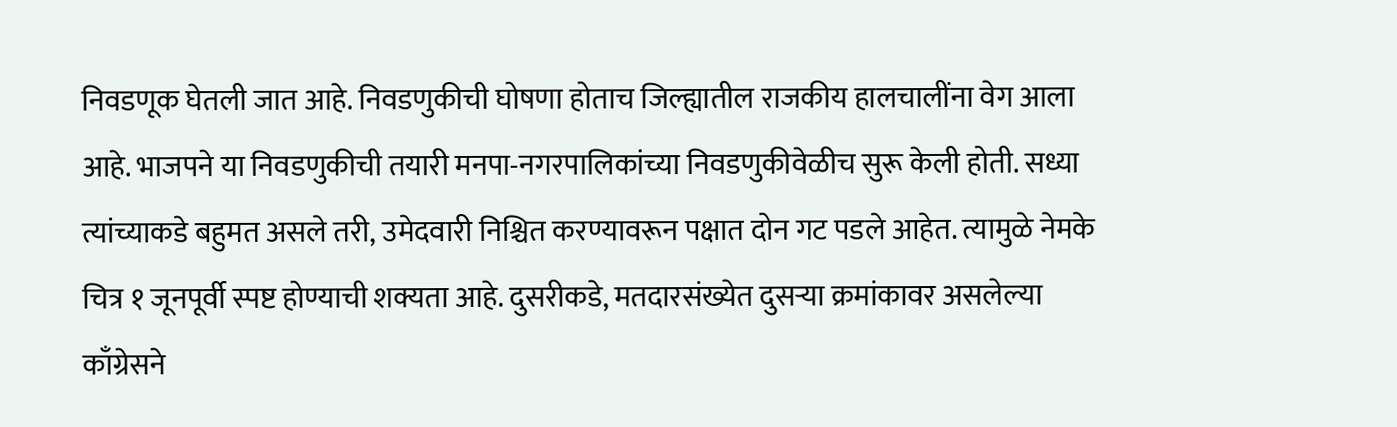निवडणूक घेतली जात आहे. निवडणुकीची घोषणा होताच जिल्ह्यातील राजकीय हालचालींना वेग आला आहे. भाजपने या निवडणुकीची तयारी मनपा-नगरपालिकांच्या निवडणुकीवेळीच सुरू केली होती. सध्या त्यांच्याकडे बहुमत असले तरी, उमेदवारी निश्चित करण्यावरून पक्षात दोन गट पडले आहेत. त्यामुळे नेमके चित्र १ जूनपूर्वी स्पष्ट होण्याची शक्यता आहे. दुसरीकडे, मतदारसंख्येत दुसऱ्या क्रमांकावर असलेल्या काँग्रेसने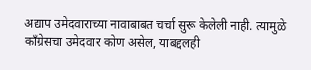अद्याप उमेदवाराच्या नावाबाबत चर्चा सुरू केलेली नाही. त्यामुळे काँग्रेसचा उमेदवार कोण असेल, याबद्दलही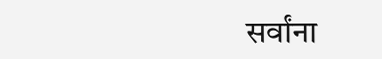सर्वांना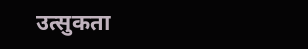उत्सुकता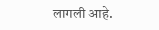लागली आहे.